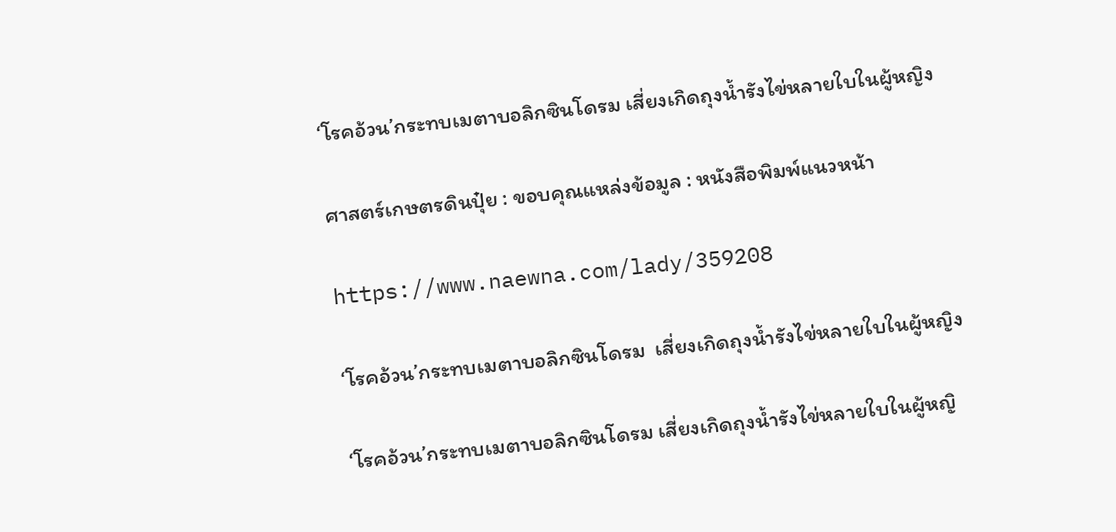‘โรคอ้วน’กระทบเมตาบอลิกซินโดรม เสี่ยงเกิดถุงนํ้ารังไข่หลายใบในผู้หญิง

ศาสตร์เกษตรดินปุ๋ย : ขอบคุณแหล่งข้อมูล : หนังสือพิมพ์แนวหน้า

https://www.naewna.com/lady/359208

‘โรคอ้วน’กระทบเมตาบอลิกซินโดรม  เสี่ยงเกิดถุงนํ้ารังไข่หลายใบในผู้หญิง

‘โรคอ้วน’กระทบเมตาบอลิกซินโดรม เสี่ยงเกิดถุงนํ้ารังไข่หลายใบในผู้หญิ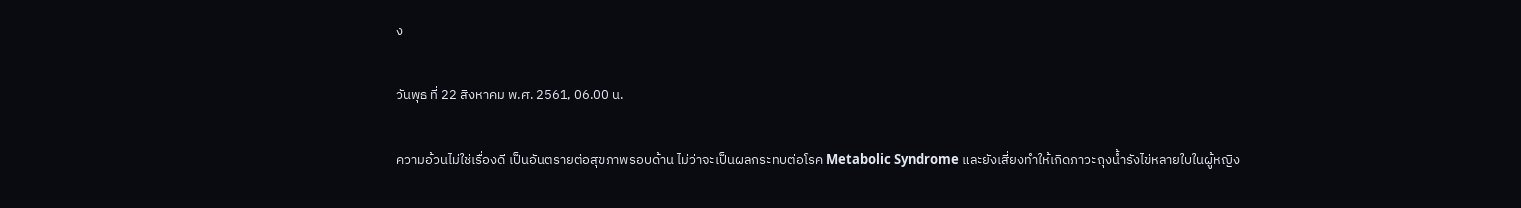ง

วันพุธ ที่ 22 สิงหาคม พ.ศ. 2561, 06.00 น.

ความอ้วนไม่ใช่เรื่องดี เป็นอันตรายต่อสุขภาพรอบด้าน ไม่ว่าจะเป็นผลกระทบต่อโรค Metabolic Syndrome และยังเสี่ยงทำให้เกิดภาวะถุงน้ำรังไข่หลายใบในผู้หญิง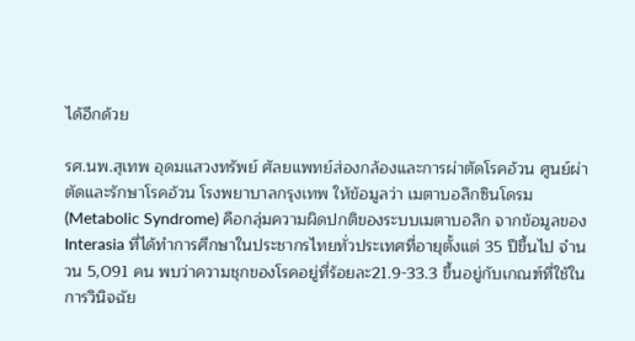ได้อีกด้วย

รศ.นพ.สุเทพ อุดมแสวงทรัพย์ ศัลยแพทย์ส่องกล้องและการผ่าตัดโรคอ้วน ศูนย์ผ่าตัดและรักษาโรคอ้วน โรงพยาบาลกรุงเทพ ให้ข้อมูลว่า เมตาบอลิกซินโดรม (Metabolic Syndrome) คือกลุ่มความผิดปกติของระบบเมตาบอลิก จากข้อมูลของ Interasia ที่ได้ทำการศึกษาในประชากรไทยทั่วประเทศที่อายุตั้งแต่ 35 ปีขึ้นไป จำนวน 5,091 คน พบว่าความชุกของโรคอยู่ที่ร้อยละ21.9-33.3 ขึ้นอยู่กับเกณฑ์ที่ใช้ในการวินิจฉัย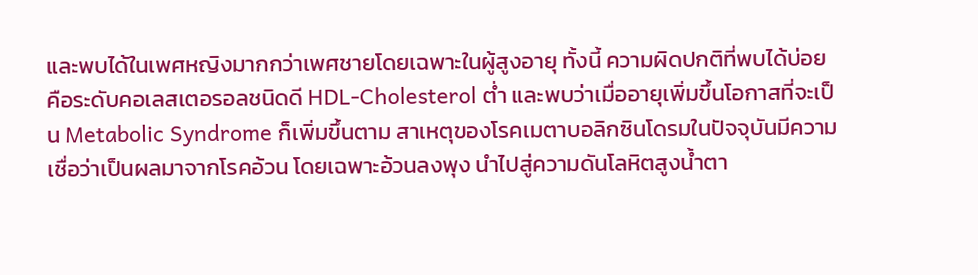และพบได้ในเพศหญิงมากกว่าเพศชายโดยเฉพาะในผู้สูงอายุ ทั้งนี้ ความผิดปกติที่พบได้บ่อย คือระดับคอเลสเตอรอลชนิดดี HDL-Cholesterol ต่ำ และพบว่าเมื่ออายุเพิ่มขึ้นโอกาสที่จะเป็น Metabolic Syndrome ก็เพิ่มขึ้นตาม สาเหตุของโรคเมตาบอลิกซินโดรมในปัจจุบันมีความเชื่อว่าเป็นผลมาจากโรคอ้วน โดยเฉพาะอ้วนลงพุง นำไปสู่ความดันโลหิตสูงน้ำตา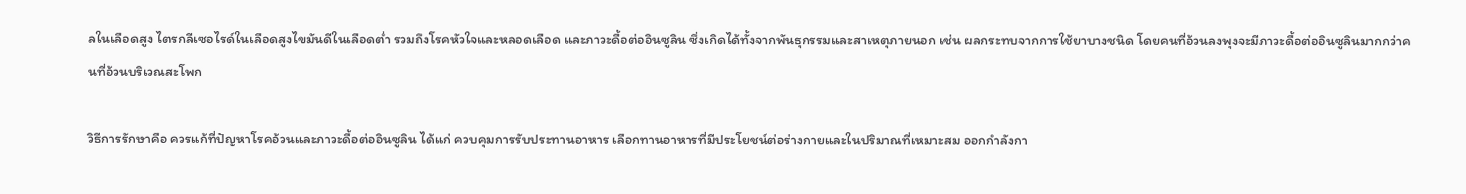ลในเลือดสูง ไตรกลีเซอไรด์ในเลือดสูงไขมันดีในเลือดต่ำ รวมถึงโรคหัวใจและหลอดเลือด และภาวะดื้อต่ออินซูลิน ซึ่งเกิดได้ทั้งจากพันธุกรรมและสาเหตุภายนอก เช่น ผลกระทบจากการใช้ยาบางชนิด โดยคนที่อ้วนลงพุงจะมีภาวะดื้อต่ออินซูลินมากกว่าคนที่อ้วนบริเวณสะโพก

วิธีการรักษาคือ ควรแก้ที่ปัญหาโรคอ้วนและภาวะดื้อต่ออินซูลิน ได้แก่ ควบคุมการรับประทานอาหาร เลือกทานอาหารที่มีประโยชน์ต่อร่างกายและในปริมาณที่เหมาะสม ออกกำลังกา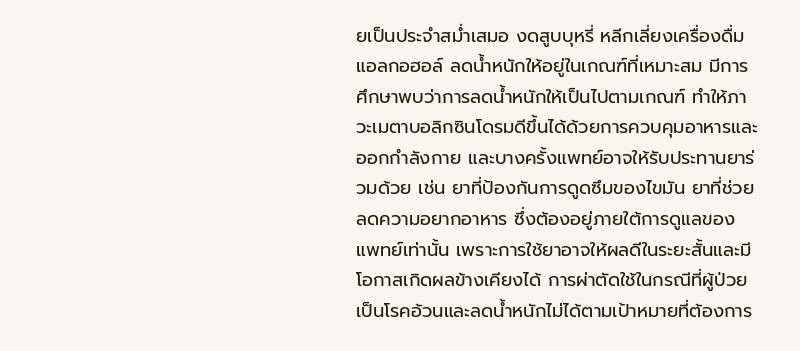ยเป็นประจำสม่ำเสมอ งดสูบบุหรี่ หลีกเลี่ยงเครื่องดื่มแอลกอฮอล์ ลดน้ำหนักให้อยู่ในเกณฑ์ที่เหมาะสม มีการศึกษาพบว่าการลดน้ำหนักให้เป็นไปตามเกณฑ์ ทำให้ภาวะเมตาบอลิกซินโดรมดีขึ้นได้ด้วยการควบคุมอาหารและออกกำลังกาย และบางครั้งแพทย์อาจให้รับประทานยาร่วมด้วย เช่น ยาที่ป้องกันการดูดซึมของไขมัน ยาที่ช่วยลดความอยากอาหาร ซึ่งต้องอยู่ภายใต้การดูแลของแพทย์เท่านั้น เพราะการใช้ยาอาจให้ผลดีในระยะสั้นและมีโอกาสเกิดผลข้างเคียงได้ การผ่าตัดใช้ในกรณีที่ผู้ป่วยเป็นโรคอ้วนและลดน้ำหนักไม่ได้ตามเป้าหมายที่ต้องการ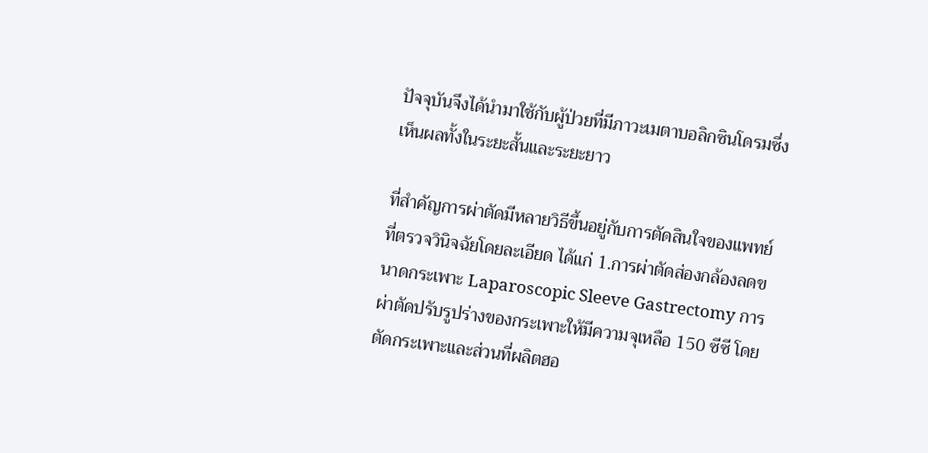ปัจจุบันจึงได้นำมาใช้กับผู้ป่วยที่มีภาวะเมตาบอลิกซินโดรมซึ่งเห็นผลทั้งในระยะสั้นและระยะยาว

ที่สำคัญการผ่าตัดมีหลายวิธีขึ้นอยู่กับการตัดสินใจของแพทย์ที่ตรวจวินิจฉัยโดยละเอียด ได้แก่ 1.การผ่าตัดส่องกล้องลดขนาดกระเพาะ Laparoscopic Sleeve Gastrectomy การผ่าตัดปรับรูปร่างของกระเพาะให้มีความจุเหลือ 150 ซีซี โดยตัดกระเพาะและส่วนที่ผลิตฮอ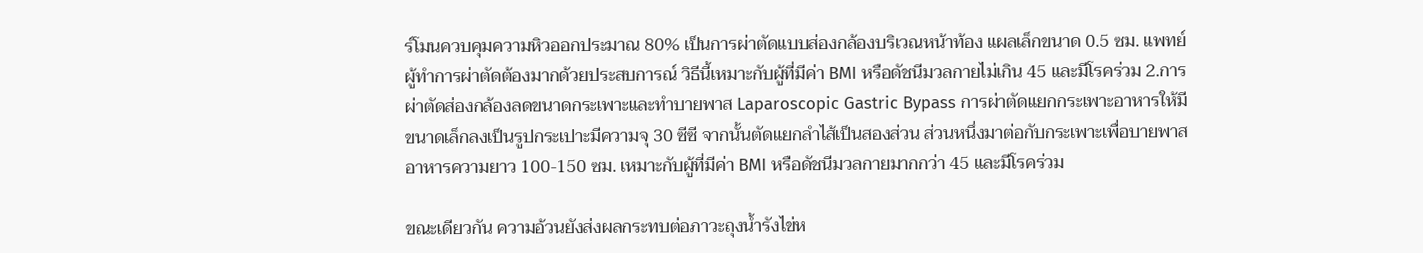ร์โมนควบคุมความหิวออกประมาณ 80% เป็นการผ่าตัดแบบส่องกล้องบริเวณหน้าท้อง แผลเล็กขนาด 0.5 ซม. แพทย์ผู้ทำการผ่าตัดต้องมากด้วยประสบการณ์ วิธีนี้เหมาะกับผู้ที่มีค่า BMI หรือดัชนีมวลกายไม่เกิน 45 และมีโรคร่วม 2.การผ่าตัดส่องกล้องลดขนาดกระเพาะและทำบายพาส Laparoscopic Gastric Bypass การผ่าตัดแยกกระเพาะอาหารให้มีขนาดเล็กลงเป็นรูปกระเปาะมีความจุ 30 ซีซี จากนั้นตัดแยกลำไส้เป็นสองส่วน ส่วนหนึ่งมาต่อกับกระเพาะเพื่อบายพาสอาหารความยาว 100-150 ซม. เหมาะกับผู้ที่มีค่า BMI หรือดัชนีมวลกายมากกว่า 45 และมีโรคร่วม

ขณะเดียวกัน ความอ้วนยังส่งผลกระทบต่อภาวะถุงน้ำรังไข่ห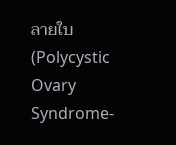ลายใบ (Polycystic Ovary Syndrome-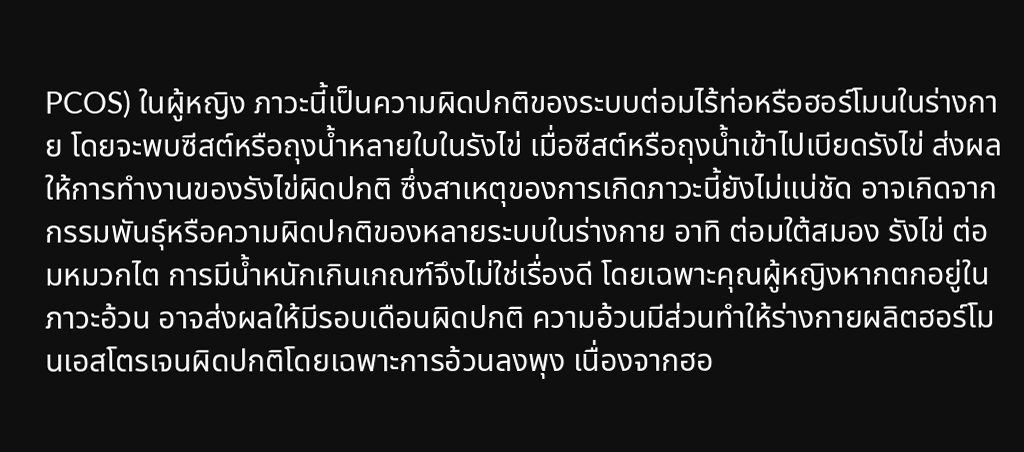PCOS) ในผู้หญิง ภาวะนี้เป็นความผิดปกติของระบบต่อมไร้ท่อหรือฮอร์โมนในร่างกาย โดยจะพบซีสต์หรือถุงน้ำหลายใบในรังไข่ เมื่อซีสต์หรือถุงน้ำเข้าไปเบียดรังไข่ ส่งผลให้การทำงานของรังไข่ผิดปกติ ซึ่งสาเหตุของการเกิดภาวะนี้ยังไม่แน่ชัด อาจเกิดจากกรรมพันธุ์หรือความผิดปกติของหลายระบบในร่างกาย อาทิ ต่อมใต้สมอง รังไข่ ต่อมหมวกไต การมีน้ำหนักเกินเกณฑ์จึงไม่ใช่เรื่องดี โดยเฉพาะคุณผู้หญิงหากตกอยู่ในภาวะอ้วน อาจส่งผลให้มีรอบเดือนผิดปกติ ความอ้วนมีส่วนทำให้ร่างกายผลิตฮอร์โมนเอสโตรเจนผิดปกติโดยเฉพาะการอ้วนลงพุง เนื่องจากฮอ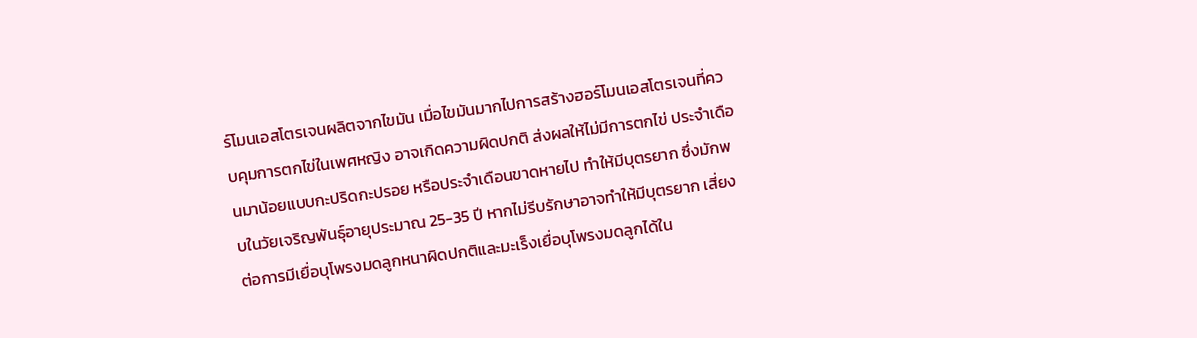ร์โมนเอสโตรเจนผลิตจากไขมัน เมื่อไขมันมากไปการสร้างฮอร์โมนเอสโตรเจนที่ควบคุมการตกไข่ในเพศหญิง อาจเกิดความผิดปกติ ส่งผลให้ไม่มีการตกไข่ ประจำเดือนมาน้อยแบบกะปริดกะปรอย หรือประจำเดือนขาดหายไป ทำให้มีบุตรยาก ซึ่งมักพบในวัยเจริญพันธุ์อายุประมาณ 25-35 ปี หากไม่รีบรักษาอาจทำให้มีบุตรยาก เสี่ยงต่อการมีเยื่อบุโพรงมดลูกหนาผิดปกติและมะเร็งเยื่อบุโพรงมดลูกได้ใน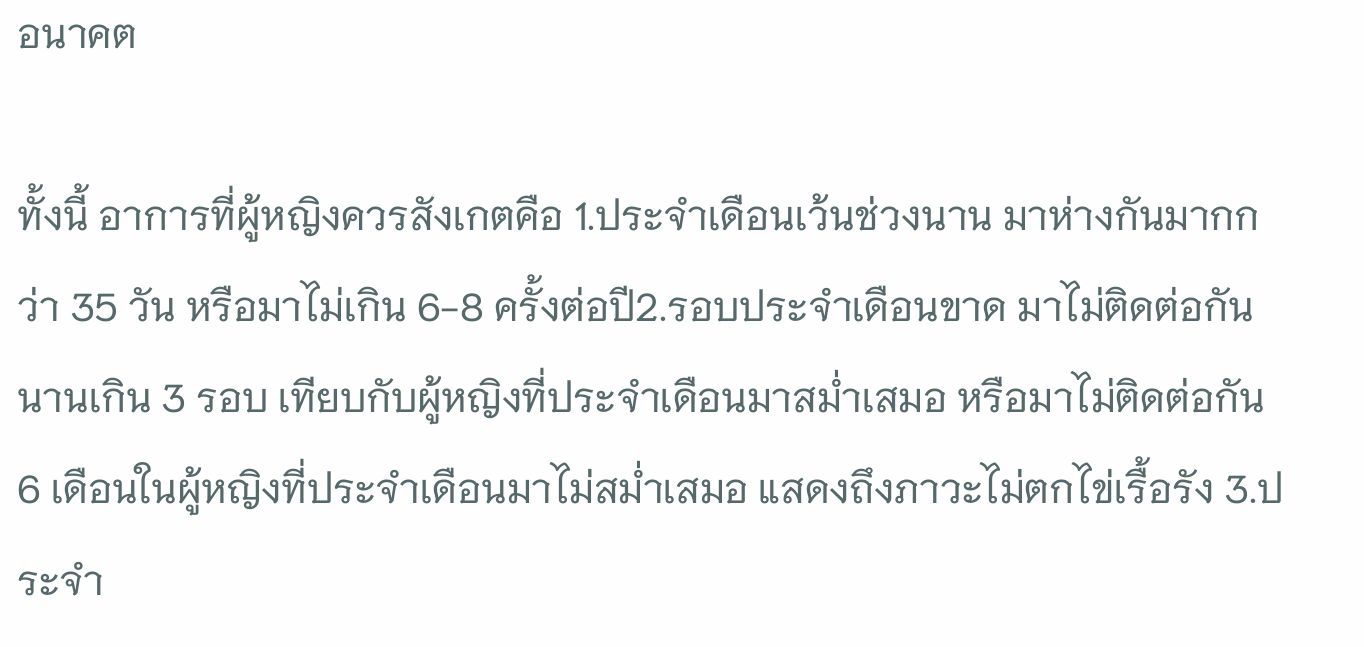อนาคต

ทั้งนี้ อาการที่ผู้หญิงควรสังเกตคือ 1.ประจำเดือนเว้นช่วงนาน มาห่างกันมากกว่า 35 วัน หรือมาไม่เกิน 6-8 ครั้งต่อปี2.รอบประจำเดือนขาด มาไม่ติดต่อกันนานเกิน 3 รอบ เทียบกับผู้หญิงที่ประจำเดือนมาสม่ำเสมอ หรือมาไม่ติดต่อกัน 6 เดือนในผู้หญิงที่ประจำเดือนมาไม่สม่ำเสมอ แสดงถึงภาวะไม่ตกไข่เรื้อรัง 3.ประจำ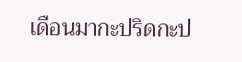เดือนมากะปริดกะป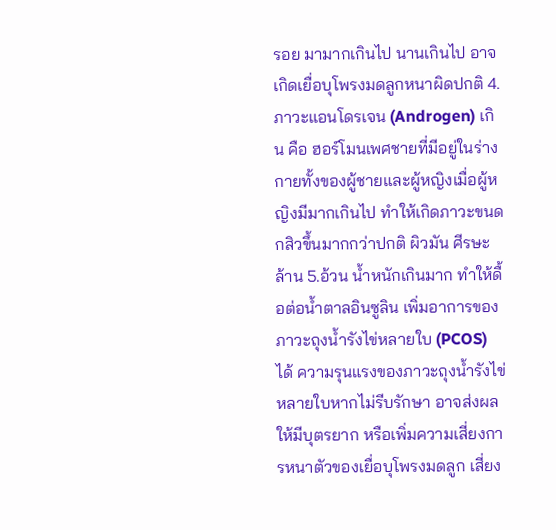รอย มามากเกินไป นานเกินไป อาจเกิดเยื่อบุโพรงมดลูกหนาผิดปกติ 4.ภาวะแอนโดรเจน (Androgen) เกิน คือ ฮอร์โมนเพศชายที่มีอยู่ในร่างกายทั้งของผู้ชายและผู้หญิงเมื่อผู้หญิงมีมากเกินไป ทำให้เกิดภาวะขนดกสิวขึ้นมากกว่าปกติ ผิวมัน ศีรษะล้าน 5.อ้วน น้ำหนักเกินมาก ทำให้ดื้อต่อน้ำตาลอินซูลิน เพิ่มอาการของภาวะถุงน้ำรังไข่หลายใบ (PCOS) ได้ ความรุนแรงของภาวะถุงน้ำรังไข่หลายใบหากไม่รีบรักษา อาจส่งผลให้มีบุตรยาก หรือเพิ่มความเสี่ยงการหนาตัวของเยื่อบุโพรงมดลูก เสี่ยง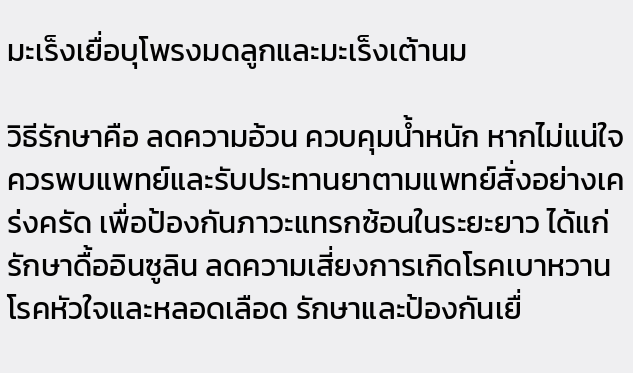มะเร็งเยื่อบุโพรงมดลูกและมะเร็งเต้านม

วิธีรักษาคือ ลดความอ้วน ควบคุมน้ำหนัก หากไม่แน่ใจควรพบแพทย์และรับประทานยาตามแพทย์สั่งอย่างเคร่งครัด เพื่อป้องกันภาวะแทรกซ้อนในระยะยาว ได้แก่ รักษาดื้ออินซูลิน ลดความเสี่ยงการเกิดโรคเบาหวาน โรคหัวใจและหลอดเลือด รักษาและป้องกันเยื่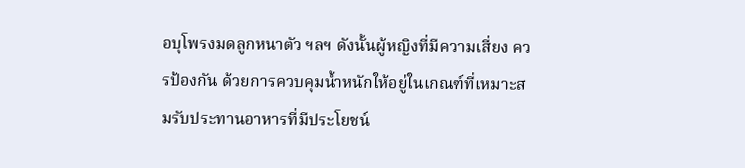อบุโพรงมดลูกหนาตัว ฯลฯ ดังนั้นผู้หญิงที่มีความเสี่ยง ควรป้องกัน ด้วยการควบคุมน้ำหนักให้อยู่ในเกณฑ์ที่เหมาะสมรับประทานอาหารที่มีประโยชน์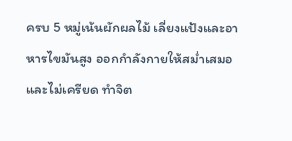ครบ 5 หมู่เน้นผักผลไม้ เลี่ยงแป้งและอาหารไขมันสูง ออกกำลังกายให้สม่ำเสมอ และไม่เครียด ทำจิต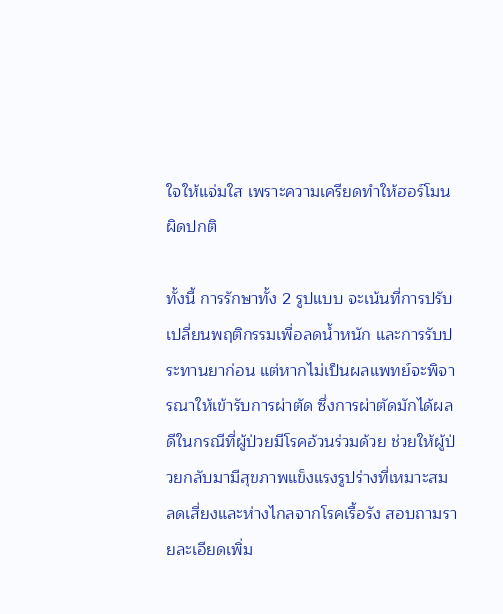ใจให้แจ่มใส เพราะความเครียดทำให้ฮอร์โมนผิดปกติ

ทั้งนี้ การรักษาทั้ง 2 รูปแบบ จะเน้นที่การปรับเปลี่ยนพฤติกรรมเพื่อลดน้ำหนัก และการรับประทานยาก่อน แต่หากไม่เป็นผลแพทย์จะพิจารณาให้เข้ารับการผ่าตัด ซึ่งการผ่าตัดมักได้ผลดีในกรณีที่ผู้ป่วยมีโรคอ้วนร่วมด้วย ช่วยให้ผู้ป่วยกลับมามีสุขภาพแข็งแรงรูปร่างที่เหมาะสม ลดเสี่ยงและห่างไกลจากโรคเรื้อรัง สอบถามรายละเอียดเพิ่ม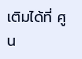เติมได้ที่ ศูน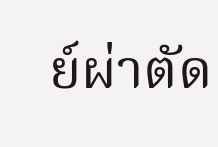ย์ผ่าตัด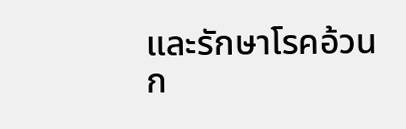และรักษาโรคอ้วนก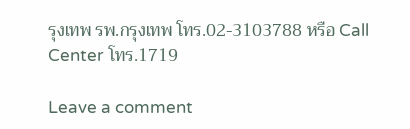รุงเทพ รพ.กรุงเทพ โทร.02-3103788 หรือ Call Center โทร.1719

Leave a comment